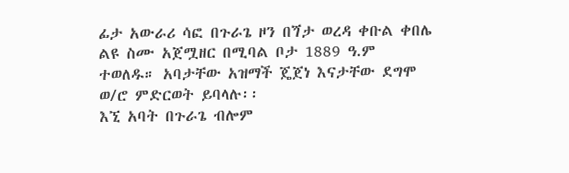ፊታ አውራሪ ሳፎ በጉራጌ ዞን በጘታ ወረዳ ቀቡል ቀበሌ ልዩ ስሙ አጀሟዘር በሚባል ቦታ 1889 ዓ.ም ተወለዱ። አባታቸው አዝማች ጄጀነ እናታቸው ደግሞ ወ/ሮ ምድርወት ይባላሉ፡፡
እኚ አባት በጉራጌ ብሎም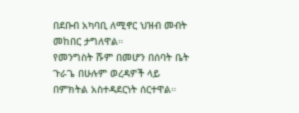በደቡብ አካባቢ ለሚኖር ህዝብ መብት መከበር ታግለዋል።
የመንግስት ሹም በመሆን በሰባት ቤት ጉራጌ በሁሉም ወረዳዎች ላይ በምክትል አስተዳደርነት ሰርተዋል።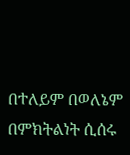በተለይም በወለኔም በምክትልነት ሲሰሩ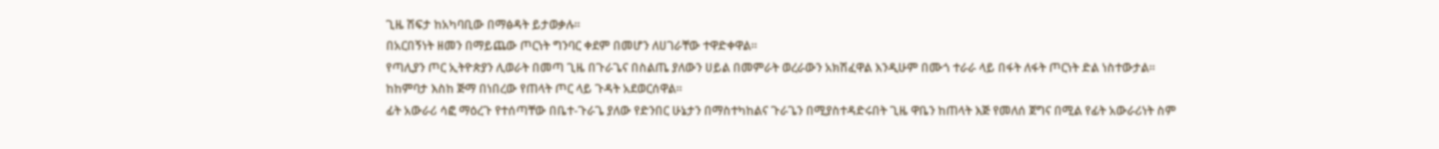ጊዜ ሽፍታ ከአካባቢው በማፅዳት ይታወቃሉ።
በአርበኝነት ዘመን በማይጨው ጦርነት ግንባር ቀደም በመሆን ለሀገራቸው ተዋድቀዋል።
የጣሊያን ጦር ኢትዮጵያን ሊወራት በመጣ ጊዜ በጉራጌና በስልጤ ያለውን ሀይል በመምራት ወረራውን አክሽፈዋል እንዲሁም በሙጎ ተራራ ላይ በፋት ለፋት ጦርነት ድል ነስተውታል፡፡ከከምባታ እስከ ጅማ በነበረው የጠላት ጦር ላይ ጉዳት አደወርሰዋል።
ፊት አውራሪ ሳፎ ማዕረጉ የተሰጣቸው በቤተ-ጉራጌ ያለው የድንበር ሁኔታን በማስተካከልና ጉራጌን በሚያስተዳድሩበት ጊዜ ዋቤን ከጠላት እጅ የመለሰ ጀግና በሚል የፊት አውራሪነት ስም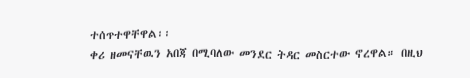ተሰጥተዋቸዋል፡፡
ቀሪ ዘመናቸዉን አበጃ በሚባለው መንደር ትዳር መስርተው ኖረዋል። በዚህ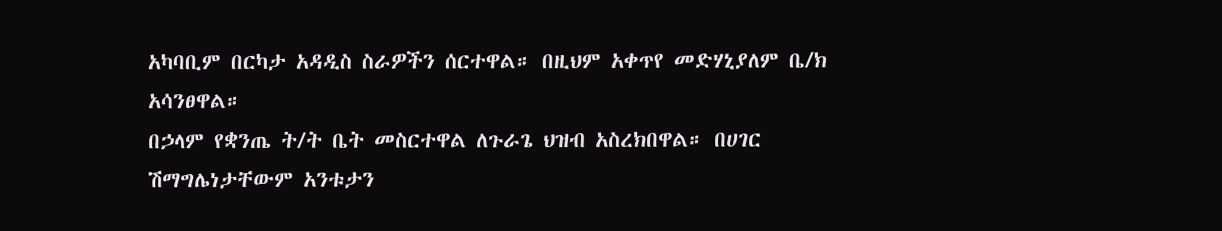አካባቢም በርካታ አዳዲስ ስራዎችን ሰርተዋል። በዚህም አቀጥየ መድሃኒያለም ቤ/ክ አሳንፀዋል።
በኃላም የቋንጤ ት/ት ቤት መስርተዋል ለጉራጌ ህዝብ አስረክበዋል። በሀገር ሽማግሌነታቸውም አንቱታን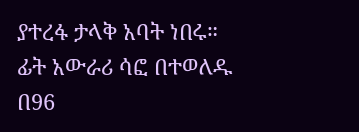ያተረፋ ታላቅ አባት ነበሩ።
ፊት አውራሪ ሳፎ በተወለዱ በ96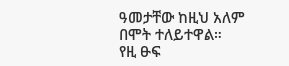ዓመታቸው ከዚህ አለም በሞት ተለይተዋል።
የዚ ፁፍ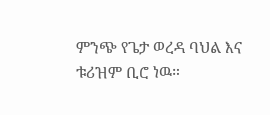ምንጭ የጌታ ወረዳ ባህል እና ቱሪዝም ቢሮ ነዉ።